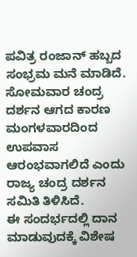ಪವಿತ್ರ ರಂಜಾನ್ ಹಬ್ಬದ ಸಂಭ್ರಮ ಮನೆ ಮಾಡಿದೆ. ಸೋಮವಾರ ಚಂದ್ರ ದರ್ಶನ ಆಗದ ಕಾರಣ ಮಂಗಳವಾರದಿಂದ ಉಪವಾಸ ಆರಂಭವಾಗಲಿದೆ ಎಂದು ರಾಜ್ಯ ಚಂದ್ರ ದರ್ಶನ ಸಮಿತಿ ತಿಳಿಸಿದೆ.
ಈ ಸಂದರ್ಭದಲ್ಲಿ ದಾನ ಮಾಡುವುದಕ್ಕೆ ವಿಶೇಷ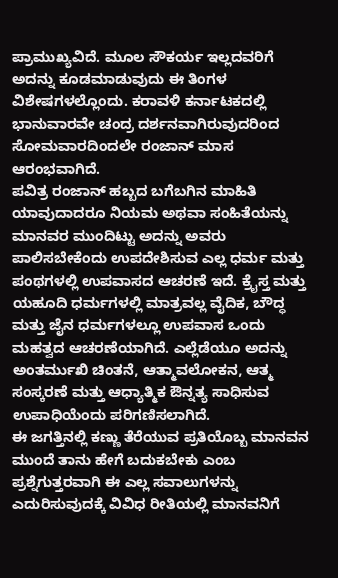ಪ್ರಾಮುಖ್ಯವಿದೆ. ಮೂಲ ಸೌಕರ್ಯ ಇಲ್ಲದವರಿಗೆ ಅದನ್ನು ಕೂಡಮಾಡುವುದು ಈ ತಿಂಗಳ ವಿಶೇಷಗಳಲ್ಲೊಂದು. ಕರಾವಳಿ ಕರ್ನಾಟಕದಲ್ಲಿ ಭಾನುವಾರವೇ ಚಂದ್ರ ದರ್ಶನವಾಗಿರುವುದರಿಂದ ಸೋಮವಾರದಿಂದಲೇ ರಂಜಾನ್ ಮಾಸ ಆರಂಭವಾಗಿದೆ.
ಪವಿತ್ರ ರಂಜಾನ್ ಹಬ್ಬದ ಬಗೆಬಗಿನ ಮಾಹಿತಿ
ಯಾವುದಾದರೂ ನಿಯಮ ಅಥವಾ ಸಂಹಿತೆಯನ್ನು ಮಾನವರ ಮುಂದಿಟ್ಟು ಅದನ್ನು ಅವರು ಪಾಲಿಸಬೇಕೆಂದು ಉಪದೇಶಿಸುವ ಎಲ್ಲ ಧರ್ಮ ಮತ್ತು ಪಂಥಗಳಲ್ಲಿ ಉಪವಾಸದ ಆಚರಣೆ ಇದೆ. ಕ್ರೈಸ್ತ ಮತ್ತು ಯಹೂದಿ ಧರ್ಮಗಳಲ್ಲಿ ಮಾತ್ರವಲ್ಲ ವೈದಿಕ, ಬೌದ್ಧ ಮತ್ತು ಜೈನ ಧರ್ಮಗಳಲ್ಲೂ ಉಪವಾಸ ಒಂದು ಮಹತ್ವದ ಆಚರಣೆಯಾಗಿದೆ. ಎಲ್ಲೆಡೆಯೂ ಅದನ್ನು ಅಂತರ್ಮುಖಿ ಚಿಂತನೆ, ಆತ್ಮಾವಲೋಕನ, ಆತ್ಮ ಸಂಸ್ಕರಣೆ ಮತ್ತು ಆಧ್ಯಾತ್ಮಿಕ ಔನ್ನತ್ಯ ಸಾಧಿಸುವ ಉಪಾಧಿಯೆಂದು ಪರಿಗಣಿಸಲಾಗಿದೆ.
ಈ ಜಗತ್ತಿನಲ್ಲಿ ಕಣ್ಣು ತೆರೆಯುವ ಪ್ರತಿಯೊಬ್ಬ ಮಾನವನ ಮುಂದೆ ತಾನು ಹೇಗೆ ಬದುಕಬೇಕು ಎಂಬ ಪ್ರಶ್ನೆಗುತ್ತರವಾಗಿ ಈ ಎಲ್ಲ ಸವಾಲುಗಳನ್ನು ಎದುರಿಸುವುದಕ್ಕೆ ವಿವಿಧ ರೀತಿಯಲ್ಲಿ ಮಾನವನಿಗೆ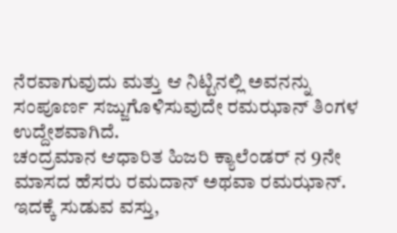ನೆರವಾಗುವುದು ಮತ್ತು ಆ ನಿಟ್ಟಿನಲ್ಲಿ ಅವನನ್ನು ಸಂಪೂರ್ಣ ಸಜ್ಜುಗೊಳಿಸುವುದೇ ರಮಝಾನ್ ತಿಂಗಳ ಉದ್ದೇಶವಾಗಿದೆ.
ಚಂದ್ರಮಾನ ಆಧಾರಿತ ಹಿಜರಿ ಕ್ಯಾಲೆಂಡರ್ ನ 9ನೇ ಮಾಸದ ಹೆಸರು ರಮದಾನ್ ಅಥವಾ ರಮಝಾನ್. ಇದಕ್ಕೆ ಸುಡುವ ವಸ್ತು,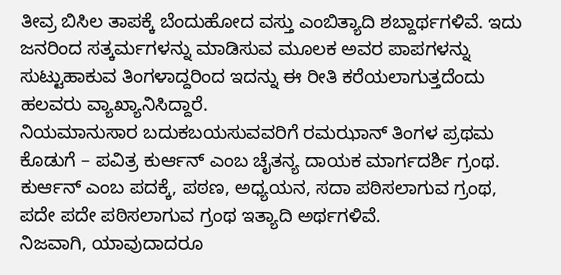ತೀವ್ರ ಬಿಸಿಲ ತಾಪಕ್ಕೆ ಬೆಂದುಹೋದ ವಸ್ತು ಎಂಬಿತ್ಯಾದಿ ಶಬ್ದಾರ್ಥಗಳಿವೆ. ಇದು ಜನರಿಂದ ಸತ್ಕರ್ಮಗಳನ್ನು ಮಾಡಿಸುವ ಮೂಲಕ ಅವರ ಪಾಪಗಳನ್ನು ಸುಟ್ಟುಹಾಕುವ ತಿಂಗಳಾದ್ದರಿಂದ ಇದನ್ನು ಈ ರೀತಿ ಕರೆಯಲಾಗುತ್ತದೆಂದು ಹಲವರು ವ್ಯಾಖ್ಯಾನಿಸಿದ್ದಾರೆ.
ನಿಯಮಾನುಸಾರ ಬದುಕಬಯಸುವವರಿಗೆ ರಮಝಾನ್ ತಿಂಗಳ ಪ್ರಥಮ ಕೊಡುಗೆ – ಪವಿತ್ರ ಕುರ್ಆನ್ ಎಂಬ ಚೈತನ್ಯ ದಾಯಕ ಮಾರ್ಗದರ್ಶಿ ಗ್ರಂಥ. ಕುರ್ಆನ್ ಎಂಬ ಪದಕ್ಕೆ, ಪಠಣ, ಅಧ್ಯಯನ, ಸದಾ ಪಠಿಸಲಾಗುವ ಗ್ರಂಥ, ಪದೇ ಪದೇ ಪಠಿಸಲಾಗುವ ಗ್ರಂಥ ಇತ್ಯಾದಿ ಅರ್ಥಗಳಿವೆ.
ನಿಜವಾಗಿ, ಯಾವುದಾದರೂ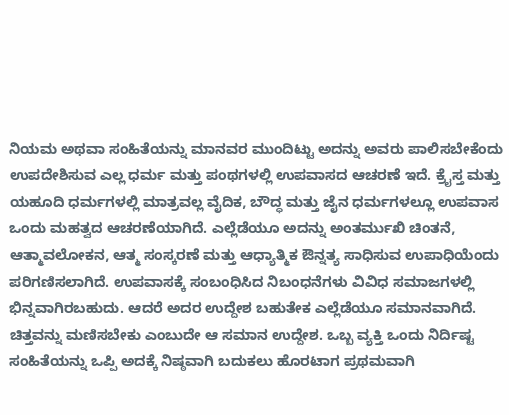ನಿಯಮ ಅಥವಾ ಸಂಹಿತೆಯನ್ನು ಮಾನವರ ಮುಂದಿಟ್ಟು ಅದನ್ನು ಅವರು ಪಾಲಿಸಬೇಕೆಂದು ಉಪದೇಶಿಸುವ ಎಲ್ಲ ಧರ್ಮ ಮತ್ತು ಪಂಥಗಳಲ್ಲಿ ಉಪವಾಸದ ಆಚರಣೆ ಇದೆ. ಕ್ರೈಸ್ತ ಮತ್ತು ಯಹೂದಿ ಧರ್ಮಗಳಲ್ಲಿ ಮಾತ್ರವಲ್ಲ ವೈದಿಕ, ಬೌದ್ಧ ಮತ್ತು ಜೈನ ಧರ್ಮಗಳಲ್ಲೂ ಉಪವಾಸ ಒಂದು ಮಹತ್ವದ ಆಚರಣೆಯಾಗಿದೆ. ಎಲ್ಲೆಡೆಯೂ ಅದನ್ನು ಅಂತರ್ಮುಖಿ ಚಿಂತನೆ, ಆತ್ಮಾವಲೋಕನ, ಆತ್ಮ ಸಂಸ್ಕರಣೆ ಮತ್ತು ಆಧ್ಯಾತ್ಮಿಕ ಔನ್ನತ್ಯ ಸಾಧಿಸುವ ಉಪಾಧಿಯೆಂದು ಪರಿಗಣಿಸಲಾಗಿದೆ. ಉಪವಾಸಕ್ಕೆ ಸಂಬಂಧಿಸಿದ ನಿಬಂಧನೆಗಳು ವಿವಿಧ ಸಮಾಜಗಳಲ್ಲಿ ಭಿನ್ನವಾಗಿರಬಹುದು. ಆದರೆ ಅದರ ಉದ್ದೇಶ ಬಹುತೇಕ ಎಲ್ಲೆಡೆಯೂ ಸಮಾನವಾಗಿದೆ. ಚಿತ್ತವನ್ನು ಮಣಿಸಬೇಕು ಎಂಬುದೇ ಆ ಸಮಾನ ಉದ್ದೇಶ. ಒಬ್ಬ ವ್ಯಕ್ತಿ ಒಂದು ನಿರ್ದಿಷ್ಟ ಸಂಹಿತೆಯನ್ನು ಒಪ್ಪಿ ಅದಕ್ಕೆ ನಿಷ್ಠವಾಗಿ ಬದುಕಲು ಹೊರಟಾಗ ಪ್ರಥಮವಾಗಿ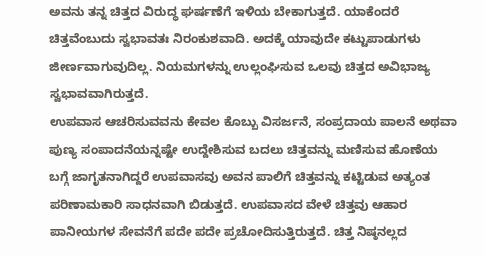ಅವನು ತನ್ನ ಚಿತ್ತದ ವಿರುದ್ಧ ಘರ್ಷಣೆಗೆ ಇಳಿಯ ಬೇಕಾಗುತ್ತದೆ. ಯಾಕೆಂದರೆ ಚಿತ್ತವೆಂಬುದು ಸ್ವಭಾವತಃ ನಿರಂಕುಶವಾದಿ. ಅದಕ್ಕೆ ಯಾವುದೇ ಕಟ್ಟುಪಾಡುಗಳು ಜೀರ್ಣವಾಗುವುದಿಲ್ಲ. ನಿಯಮಗಳನ್ನು ಉಲ್ಲಂಘಿಸುವ ಒಲವು ಚಿತ್ತದ ಅವಿಭಾಜ್ಯ ಸ್ವಭಾವವಾಗಿರುತ್ತದೆ.
ಉಪವಾಸ ಆಚರಿಸುವವನು ಕೇವಲ ಕೊಬ್ಬು ವಿಸರ್ಜನೆ, ಸಂಪ್ರದಾಯ ಪಾಲನೆ ಅಥವಾ ಪುಣ್ಯ ಸಂಪಾದನೆಯನ್ನಷ್ಟೇ ಉದ್ದೇಶಿಸುವ ಬದಲು ಚಿತ್ತವನ್ನು ಮಣಿಸುವ ಹೊಣೆಯ ಬಗ್ಗೆ ಜಾಗೃತನಾಗಿದ್ದರೆ ಉಪವಾಸವು ಅವನ ಪಾಲಿಗೆ ಚಿತ್ತವನ್ನು ಕಟ್ಟಿಡುವ ಅತ್ಯಂತ ಪರಿಣಾಮಕಾರಿ ಸಾಧನವಾಗಿ ಬಿಡುತ್ತದೆ. ಉಪವಾಸದ ವೇಳೆ ಚಿತ್ತವು ಆಹಾರ ಪಾನೀಯಗಳ ಸೇವನೆಗೆ ಪದೇ ಪದೇ ಪ್ರಚೋದಿಸುತ್ತಿರುತ್ತದೆ. ಚಿತ್ತ ನಿಷ್ಠನಲ್ಲದ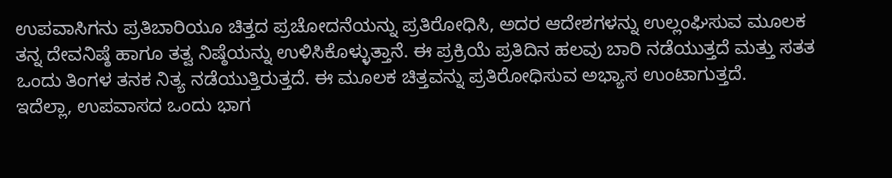ಉಪವಾಸಿಗನು ಪ್ರತಿಬಾರಿಯೂ ಚಿತ್ತದ ಪ್ರಚೋದನೆಯನ್ನು ಪ್ರತಿರೋಧಿಸಿ, ಅದರ ಆದೇಶಗಳನ್ನು ಉಲ್ಲಂಘಿಸುವ ಮೂಲಕ ತನ್ನ ದೇವನಿಷ್ಠೆ ಹಾಗೂ ತತ್ವ ನಿಷ್ಠೆಯನ್ನು ಉಳಿಸಿಕೊಳ್ಳುತ್ತಾನೆ. ಈ ಪ್ರಕ್ರಿಯೆ ಪ್ರತಿದಿನ ಹಲವು ಬಾರಿ ನಡೆಯುತ್ತದೆ ಮತ್ತು ಸತತ ಒಂದು ತಿಂಗಳ ತನಕ ನಿತ್ಯ ನಡೆಯುತ್ತಿರುತ್ತದೆ. ಈ ಮೂಲಕ ಚಿತ್ತವನ್ನು ಪ್ರತಿರೋಧಿಸುವ ಅಭ್ಯಾಸ ಉಂಟಾಗುತ್ತದೆ.
ಇದೆಲ್ಲಾ, ಉಪವಾಸದ ಒಂದು ಭಾಗ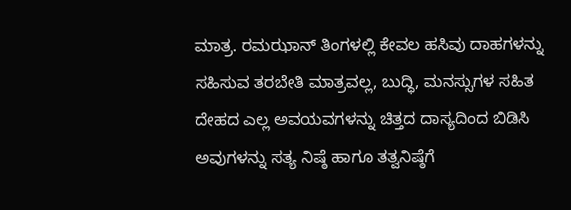ಮಾತ್ರ. ರಮಝಾನ್ ತಿಂಗಳಲ್ಲಿ ಕೇವಲ ಹಸಿವು ದಾಹಗಳನ್ನು ಸಹಿಸುವ ತರಬೇತಿ ಮಾತ್ರವಲ್ಲ, ಬುದ್ಧಿ, ಮನಸ್ಸುಗಳ ಸಹಿತ ದೇಹದ ಎಲ್ಲ ಅವಯವಗಳನ್ನು ಚಿತ್ತದ ದಾಸ್ಯದಿಂದ ಬಿಡಿಸಿ ಅವುಗಳನ್ನು ಸತ್ಯ ನಿಷ್ಠೆ ಹಾಗೂ ತತ್ವನಿಷ್ಠೆಗೆ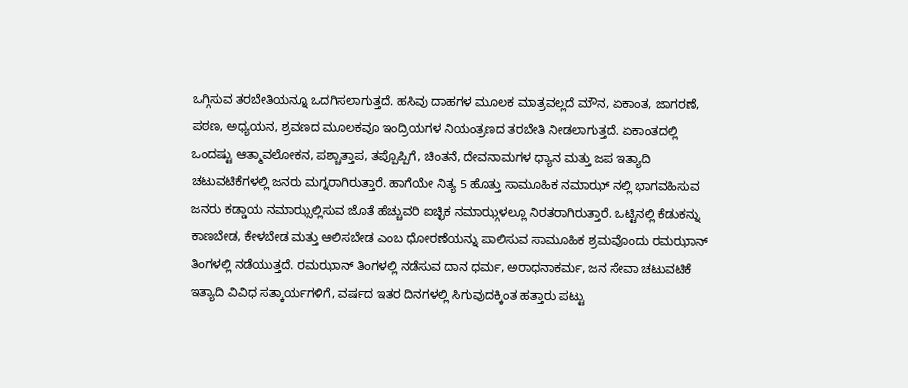ಒಗ್ಗಿಸುವ ತರಬೇತಿಯನ್ನೂ ಒದಗಿಸಲಾಗುತ್ತದೆ. ಹಸಿವು ದಾಹಗಳ ಮೂಲಕ ಮಾತ್ರವಲ್ಲದೆ ಮೌನ, ಏಕಾಂತ, ಜಾಗರಣೆ, ಪಠಣ, ಅಧ್ಯಯನ, ಶ್ರವಣದ ಮೂಲಕವೂ ಇಂದ್ರಿಯಗಳ ನಿಯಂತ್ರಣದ ತರಬೇತಿ ನೀಡಲಾಗುತ್ತದೆ. ಏಕಾಂತದಲ್ಲಿ ಒಂದಷ್ಟು ಆತ್ಮಾವಲೋಕನ, ಪಶ್ಚಾತ್ತಾಪ, ತಪ್ಪೊಪ್ಪಿಗೆ, ಚಿಂತನೆ, ದೇವನಾಮಗಳ ಧ್ಯಾನ ಮತ್ತು ಜಪ ಇತ್ಯಾದಿ ಚಟುವಟಿಕೆಗಳಲ್ಲಿ ಜನರು ಮಗ್ನರಾಗಿರುತ್ತಾರೆ. ಹಾಗೆಯೇ ನಿತ್ಯ 5 ಹೊತ್ತು ಸಾಮೂಹಿಕ ನಮಾಝ್ ನಲ್ಲಿ ಭಾಗವಹಿಸುವ ಜನರು ಕಡ್ಡಾಯ ನಮಾಝ್ಸಲ್ಲಿಸುವ ಜೊತೆ ಹೆಚ್ಚುವರಿ ಐಚ್ಛಿಕ ನಮಾಝ್ಗಳಲ್ಲೂ ನಿರತರಾಗಿರುತ್ತಾರೆ. ಒಟ್ಟಿನಲ್ಲಿ ಕೆಡುಕನ್ನು ಕಾಣಬೇಡ, ಕೇಳಬೇಡ ಮತ್ತು ಆಲಿಸಬೇಡ ಎಂಬ ಧೋರಣೆಯನ್ನು ಪಾಲಿಸುವ ಸಾಮೂಹಿಕ ಶ್ರಮವೊಂದು ರಮಝಾನ್ ತಿಂಗಳಲ್ಲಿ ನಡೆಯುತ್ತದೆ. ರಮಝಾನ್ ತಿಂಗಳಲ್ಲಿ ನಡೆಸುವ ದಾನ ಧರ್ಮ, ಅರಾಧನಾಕರ್ಮ, ಜನ ಸೇವಾ ಚಟುವಟಿಕೆ ಇತ್ಯಾದಿ ವಿವಿಧ ಸತ್ಕಾರ್ಯಗಳಿಗೆ, ವರ್ಷದ ಇತರ ದಿನಗಳಲ್ಲಿ ಸಿಗುವುದಕ್ಕಿಂತ ಹತ್ತಾರು ಪಟ್ಟು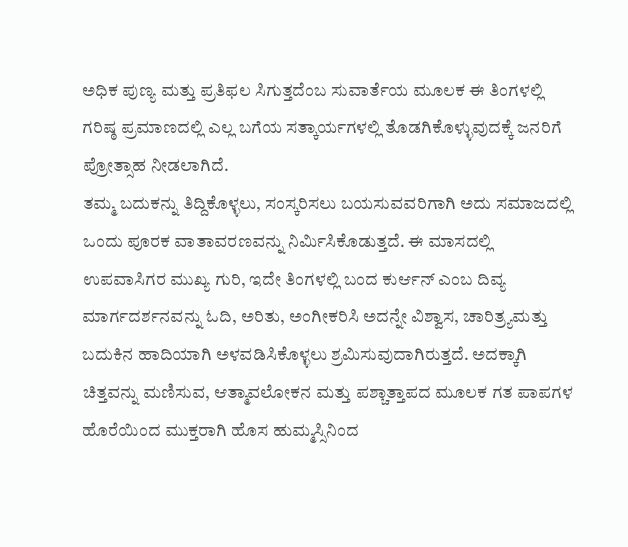ಅಧಿಕ ಪುಣ್ಯ ಮತ್ತು ಪ್ರತಿಫಲ ಸಿಗುತ್ತದೆಂಬ ಸುವಾರ್ತೆಯ ಮೂಲಕ ಈ ತಿಂಗಳಲ್ಲಿ ಗರಿಷ್ಠ ಪ್ರಮಾಣದಲ್ಲಿ ಎಲ್ಲ ಬಗೆಯ ಸತ್ಕಾರ್ಯಗಳಲ್ಲಿ ತೊಡಗಿಕೊಳ್ಳುವುದಕ್ಕೆ ಜನರಿಗೆ ಪ್ರೋತ್ಸಾಹ ನೀಡಲಾಗಿದೆ.
ತಮ್ಮ ಬದುಕನ್ನು ತಿದ್ದಿಕೊಳ್ಳಲು, ಸಂಸ್ಕರಿಸಲು ಬಯಸುವವರಿಗಾಗಿ ಅದು ಸಮಾಜದಲ್ಲಿ ಒಂದು ಪೂರಕ ವಾತಾವರಣವನ್ನು ನಿರ್ಮಿಸಿಕೊಡುತ್ತದೆ. ಈ ಮಾಸದಲ್ಲಿ ಉಪವಾಸಿಗರ ಮುಖ್ಯ ಗುರಿ, ಇದೇ ತಿಂಗಳಲ್ಲಿ ಬಂದ ಕುರ್ಆನ್ ಎಂಬ ದಿವ್ಯ ಮಾರ್ಗದರ್ಶನವನ್ನು ಓದಿ, ಅರಿತು, ಅಂಗೀಕರಿಸಿ ಅದನ್ನೇ ವಿಶ್ವಾಸ, ಚಾರಿತ್ರ್ಯಮತ್ತು ಬದುಕಿನ ಹಾದಿಯಾಗಿ ಅಳವಡಿಸಿಕೊಳ್ಳಲು ಶ್ರಮಿಸುವುದಾಗಿರುತ್ತದೆ. ಅದಕ್ಕಾಗಿ ಚಿತ್ತವನ್ನು ಮಣಿಸುವ, ಆತ್ಮಾವಲೋಕನ ಮತ್ತು ಪಶ್ಚಾತ್ತಾಪದ ಮೂಲಕ ಗತ ಪಾಪಗಳ ಹೊರೆಯಿಂದ ಮುಕ್ತರಾಗಿ ಹೊಸ ಹುಮ್ಮಸ್ಸಿನಿಂದ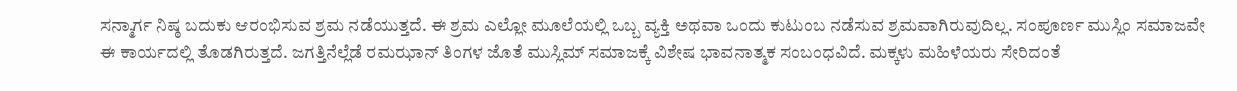ಸನ್ಮಾರ್ಗ ನಿಷ್ಠ ಬದುಕು ಆರಂಭಿಸುವ ಶ್ರಮ ನಡೆಯುತ್ತದೆ. ಈ ಶ್ರಮ ಎಲ್ಲೋ ಮೂಲೆಯಲ್ಲಿ ಒಬ್ಬ ವ್ಯಕ್ತಿ ಅಥವಾ ಒಂದು ಕುಟುಂಬ ನಡೆಸುವ ಶ್ರಮವಾಗಿರುವುದಿಲ್ಲ. ಸಂಪೂರ್ಣ ಮುಸ್ಲಿಂ ಸಮಾಜವೇ ಈ ಕಾರ್ಯದಲ್ಲಿ ತೊಡಗಿರುತ್ತದೆ. ಜಗತ್ತಿನೆಲ್ಲೆಡೆ ರಮಝಾನ್ ತಿಂಗಳ ಜೊತೆ ಮುಸ್ಲಿಮ್ ಸಮಾಜಕ್ಕೆ ವಿಶೇಷ ಭಾವನಾತ್ಮಕ ಸಂಬಂಧವಿದೆ. ಮಕ್ಕಳು ಮಹಿಳೆಯರು ಸೇರಿದಂತೆ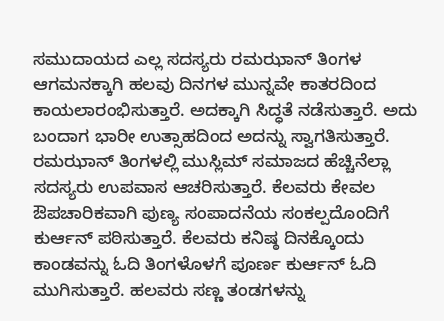ಸಮುದಾಯದ ಎಲ್ಲ ಸದಸ್ಯರು ರಮಝಾನ್ ತಿಂಗಳ ಆಗಮನಕ್ಕಾಗಿ ಹಲವು ದಿನಗಳ ಮುನ್ನವೇ ಕಾತರದಿಂದ ಕಾಯಲಾರಂಭಿಸುತ್ತಾರೆ. ಅದಕ್ಕಾಗಿ ಸಿದ್ಧತೆ ನಡೆಸುತ್ತಾರೆ. ಅದು ಬಂದಾಗ ಭಾರೀ ಉತ್ಸಾಹದಿಂದ ಅದನ್ನು ಸ್ವಾಗತಿಸುತ್ತಾರೆ.
ರಮಝಾನ್ ತಿಂಗಳಲ್ಲಿ ಮುಸ್ಲಿಮ್ ಸಮಾಜದ ಹೆಚ್ಚಿನೆಲ್ಲಾ ಸದಸ್ಯರು ಉಪವಾಸ ಆಚರಿಸುತ್ತಾರೆ. ಕೆಲವರು ಕೇವಲ ಔಪಚಾರಿಕವಾಗಿ ಪುಣ್ಯ ಸಂಪಾದನೆಯ ಸಂಕಲ್ಪದೊಂದಿಗೆ ಕುರ್ಆನ್ ಪಠಿಸುತ್ತಾರೆ. ಕೆಲವರು ಕನಿಷ್ಠ ದಿನಕ್ಕೊಂದು ಕಾಂಡವನ್ನು ಓದಿ ತಿಂಗಳೊಳಗೆ ಪೂರ್ಣ ಕುರ್ಆನ್ ಓದಿ ಮುಗಿಸುತ್ತಾರೆ. ಹಲವರು ಸಣ್ಣ ತಂಡಗಳನ್ನು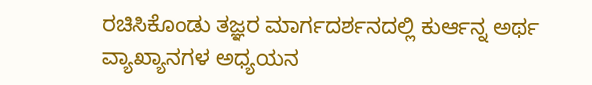ರಚಿಸಿಕೊಂಡು ತಜ್ಞರ ಮಾರ್ಗದರ್ಶನದಲ್ಲಿ ಕುರ್ಆನ್ನ ಅರ್ಥ ವ್ಯಾಖ್ಯಾನಗಳ ಅಧ್ಯಯನ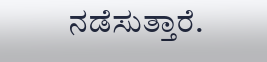ನಡೆಸುತ್ತಾರೆ.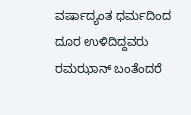ವರ್ಷಾದ್ಯಂತ ಧರ್ಮದಿಂದ ದೂರ ಉಳಿದಿದ್ದವರು ರಮಝಾನ್ ಬಂತೆಂದರೆ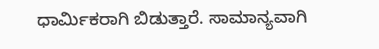ಧಾರ್ಮಿಕರಾಗಿ ಬಿಡುತ್ತಾರೆ. ಸಾಮಾನ್ಯವಾಗಿ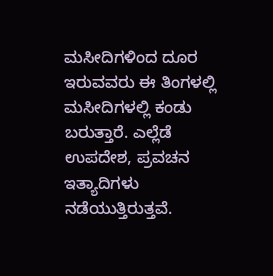ಮಸೀದಿಗಳಿಂದ ದೂರ ಇರುವವರು ಈ ತಿಂಗಳಲ್ಲಿ ಮಸೀದಿಗಳಲ್ಲಿ ಕಂಡು ಬರುತ್ತಾರೆ. ಎಲ್ಲೆಡೆ ಉಪದೇಶ, ಪ್ರವಚನ ಇತ್ಯಾದಿಗಳು ನಡೆಯುತ್ತಿರುತ್ತವೆ.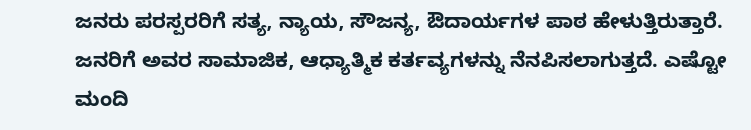ಜನರು ಪರಸ್ಪರರಿಗೆ ಸತ್ಯ, ನ್ಯಾಯ, ಸೌಜನ್ಯ, ಔದಾರ್ಯಗಳ ಪಾಠ ಹೇಳುತ್ತಿರುತ್ತಾರೆ. ಜನರಿಗೆ ಅವರ ಸಾಮಾಜಿಕ, ಆಧ್ಯಾತ್ಮಿಕ ಕರ್ತವ್ಯಗಳನ್ನು ನೆನಪಿಸಲಾಗುತ್ತದೆ. ಎಷ್ಟೋ ಮಂದಿ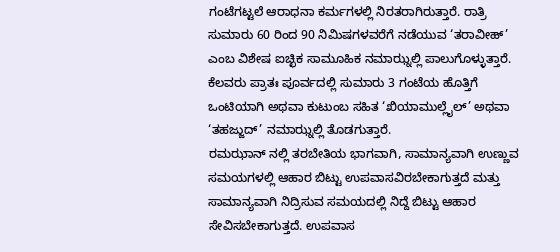ಗಂಟೆಗಟ್ಟಲೆ ಆರಾಧನಾ ಕರ್ಮಗಳಲ್ಲಿ ನಿರತರಾಗಿರುತ್ತಾರೆ. ರಾತ್ರಿ ಸುಮಾರು 60 ರಿಂದ 90 ನಿಮಿಷಗಳವರೆಗೆ ನಡೆಯುವ ‘ತರಾವೀಹ್’ ಎಂಬ ವಿಶೇಷ ಐಚ್ಛಿಕ ಸಾಮೂಹಿಕ ನಮಾಝ್ನಲ್ಲಿ ಪಾಲುಗೊಳ್ಳುತ್ತಾರೆ. ಕೆಲವರು ಪ್ರಾತಃ ಪೂರ್ವದಲ್ಲಿ ಸುಮಾರು 3 ಗಂಟೆಯ ಹೊತ್ತಿಗೆ ಒಂಟಿಯಾಗಿ ಅಥವಾ ಕುಟುಂಬ ಸಹಿತ ‘ಖಿಯಾಮುಲ್ಲೈಲ್’ ಅಥವಾ ‘ತಹಜ್ಜುದ್’ ನಮಾಝ್ನಲ್ಲಿ ತೊಡಗುತ್ತಾರೆ.
ರಮಝಾನ್ ನಲ್ಲಿ ತರಬೇತಿಯ ಭಾಗವಾಗಿ, ಸಾಮಾನ್ಯವಾಗಿ ಉಣ್ಣುವ ಸಮಯಗಳಲ್ಲಿ ಆಹಾರ ಬಿಟ್ಟು ಉಪವಾಸವಿರಬೇಕಾಗುತ್ತದೆ ಮತ್ತು ಸಾಮಾನ್ಯವಾಗಿ ನಿದ್ರಿಸುವ ಸಮಯದಲ್ಲಿ ನಿದ್ದೆ ಬಿಟ್ಟು ಆಹಾರ ಸೇವಿಸಬೇಕಾಗುತ್ತದೆ. ಉಪವಾಸ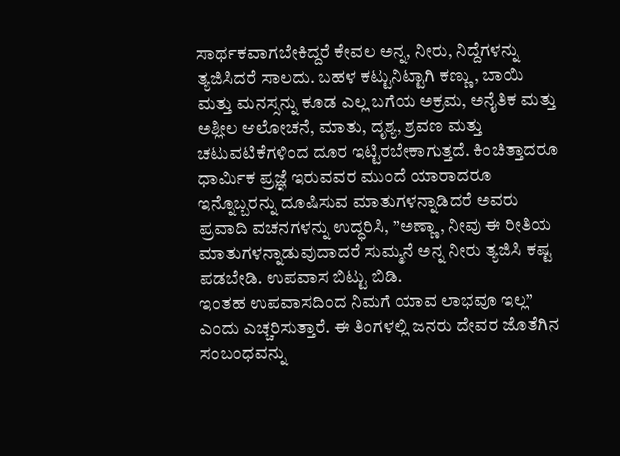ಸಾರ್ಥಕವಾಗಬೇಕಿದ್ದರೆ ಕೇವಲ ಅನ್ನ, ನೀರು, ನಿದ್ದೆಗಳನ್ನು ತ್ಯಜಿಸಿದರೆ ಸಾಲದು. ಬಹಳ ಕಟ್ಟುನಿಟ್ಟಾಗಿ ಕಣ್ಣು, ಬಾಯಿ ಮತ್ತು ಮನಸ್ಸನ್ನು ಕೂಡ ಎಲ್ಲ ಬಗೆಯ ಅಕ್ರಮ, ಅನೈತಿಕ ಮತ್ತು ಅಶ್ಲೀಲ ಆಲೋಚನೆ, ಮಾತು, ದೃಶ್ಯ, ಶ್ರವಣ ಮತ್ತು ಚಟುವಟಿಕೆಗಳಿಂದ ದೂರ ಇಟ್ಟಿರಬೇಕಾಗುತ್ತದೆ. ಕಿಂಚಿತ್ತಾದರೂ ಧಾರ್ಮಿಕ ಪ್ರಜ್ಞೆ ಇರುವವರ ಮುಂದೆ ಯಾರಾದರೂ ಇನ್ನೊಬ್ಬರನ್ನು ದೂಷಿಸುವ ಮಾತುಗಳನ್ನಾಡಿದರೆ ಅವರು ಪ್ರವಾದಿ ವಚನಗಳನ್ನು ಉದ್ಧರಿಸಿ, ”ಅಣ್ಣಾ, ನೀವು ಈ ರೀತಿಯ ಮಾತುಗಳನ್ನಾಡುವುದಾದರೆ ಸುಮ್ಮನೆ ಅನ್ನ ನೀರು ತ್ಯಜಿಸಿ ಕಷ್ಟ ಪಡಬೇಡಿ. ಉಪವಾಸ ಬಿಟ್ಟು ಬಿಡಿ.
ಇಂತಹ ಉಪವಾಸದಿಂದ ನಿಮಗೆ ಯಾವ ಲಾಭವೂ ಇಲ್ಲ” ಎಂದು ಎಚ್ಚರಿಸುತ್ತಾರೆ. ಈ ತಿಂಗಳಲ್ಲಿ ಜನರು ದೇವರ ಜೊತೆಗಿನ ಸಂಬಂಧವನ್ನು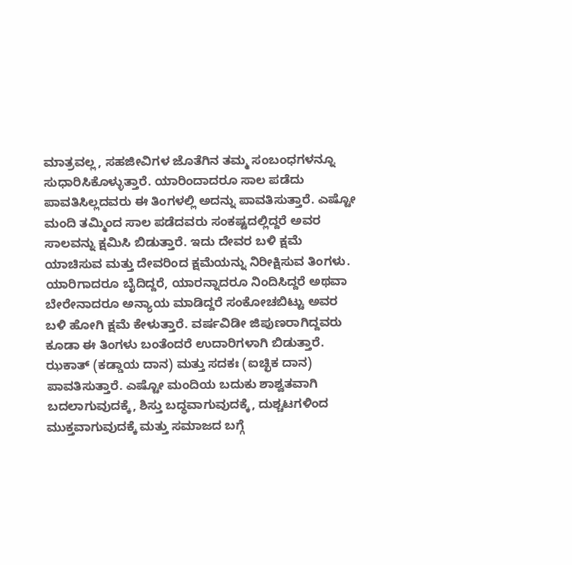ಮಾತ್ರವಲ್ಲ, ಸಹಜೀವಿಗಳ ಜೊತೆಗಿನ ತಮ್ಮ ಸಂಬಂಧಗಳನ್ನೂ ಸುಧಾರಿಸಿಕೊಳ್ಳುತ್ತಾರೆ. ಯಾರಿಂದಾದರೂ ಸಾಲ ಪಡೆದು ಪಾವತಿಸಿಲ್ಲದವರು ಈ ತಿಂಗಳಲ್ಲಿ ಅದನ್ನು ಪಾವತಿಸುತ್ತಾರೆ. ಎಷ್ಟೋ ಮಂದಿ ತಮ್ಮಿಂದ ಸಾಲ ಪಡೆದವರು ಸಂಕಷ್ಟದಲ್ಲಿದ್ದರೆ ಅವರ ಸಾಲವನ್ನು ಕ್ಷಮಿಸಿ ಬಿಡುತ್ತಾರೆ. ಇದು ದೇವರ ಬಳಿ ಕ್ಷಮೆ ಯಾಚಿಸುವ ಮತ್ತು ದೇವರಿಂದ ಕ್ಷಮೆಯನ್ನು ನಿರೀಕ್ಷಿಸುವ ತಿಂಗಳು. ಯಾರಿಗಾದರೂ ಬೈದಿದ್ದರೆ, ಯಾರನ್ನಾದರೂ ನಿಂದಿಸಿದ್ದರೆ ಅಥವಾ ಬೇರೇನಾದರೂ ಅನ್ಯಾಯ ಮಾಡಿದ್ದರೆ ಸಂಕೋಚಬಿಟ್ಟು ಅವರ ಬಳಿ ಹೋಗಿ ಕ್ಷಮೆ ಕೇಳುತ್ತಾರೆ. ವರ್ಷವಿಡೀ ಜಿಪುಣರಾಗಿದ್ದವರು ಕೂಡಾ ಈ ತಿಂಗಳು ಬಂತೆಂದರೆ ಉದಾರಿಗಳಾಗಿ ಬಿಡುತ್ತಾರೆ. ಝಕಾತ್ (ಕಡ್ಡಾಯ ದಾನ) ಮತ್ತು ಸದಕಃ (ಐಚ್ಛಿಕ ದಾನ) ಪಾವತಿಸುತ್ತಾರೆ. ಎಷ್ಟೋ ಮಂದಿಯ ಬದುಕು ಶಾಶ್ವತವಾಗಿ ಬದಲಾಗುವುದಕ್ಕೆ, ಶಿಸ್ತು ಬದ್ಧವಾಗುವುದಕ್ಕೆ, ದುಶ್ಚಟಗಳಿಂದ ಮುಕ್ತವಾಗುವುದಕ್ಕೆ ಮತ್ತು ಸಮಾಜದ ಬಗ್ಗೆ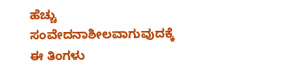ಹೆಚ್ಚು ಸಂವೇದನಾಶೀಲವಾಗುವುದಕ್ಕೆ ಈ ತಿಂಗಳು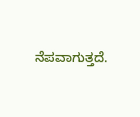ನೆಪವಾಗುತ್ತದೆ.